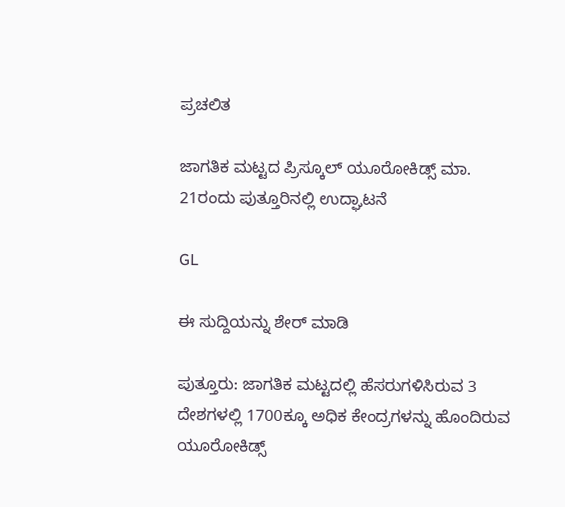ಪ್ರಚಲಿತ

ಜಾಗತಿಕ ಮಟ್ಟದ ಪ್ರಿಸ್ಕೂಲ್ ಯೂರೋಕಿಡ್ಸ್ ಮಾ. 21ರಂದು ಪುತ್ತೂರಿನಲ್ಲಿ ಉದ್ಘಾಟನೆ

GL

ಈ ಸುದ್ದಿಯನ್ನು ಶೇರ್ ಮಾಡಿ

ಪುತ್ತೂರು: ಜಾಗತಿಕ ಮಟ್ಟದಲ್ಲಿ ಹೆಸರುಗಳಿಸಿರುವ 3 ದೇಶಗಳಲ್ಲಿ 1700ಕ್ಕೂ ಅಧಿಕ ಕೇಂದ್ರಗಳನ್ನು ಹೊಂದಿರುವ ಯೂರೋಕಿಡ್ಸ್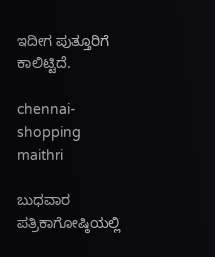ಇದೀಗ ಪುತ್ತೂರಿಗೆ ಕಾಲಿಟ್ಟಿದೆ.

chennai-shopping
maithri

ಬುಧವಾರ ಪತ್ರಿಕಾಗೋಷ್ಠಿಯಲ್ಲಿ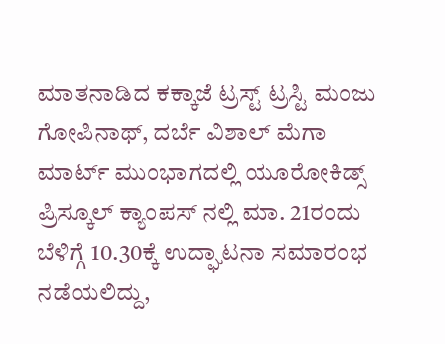ಮಾತನಾಡಿದ ಕಕ್ಕಾಜೆ ಟ್ರಸ್ಟ್ ಟ್ರಸ್ಟಿ ಮಂಜು ಗೋಪಿನಾಥ್, ದರ್ಬೆ ವಿಶಾಲ್ ಮೆಗಾ ಮಾರ್ಟ್ ಮುಂಭಾಗದಲ್ಲಿ ಯೂರೋಕಿಡ್ಸ್ ಪ್ರಿಸ್ಕೂಲ್ ಕ್ಯಾಂಪಸ್ ನಲ್ಲಿ ಮಾ. 21ರಂದು ಬೆಳಿಗ್ಗೆ 10.30ಕ್ಕೆ ಉದ್ಘಾಟನಾ ಸಮಾರಂಭ ನಡೆಯಲಿದ್ದು,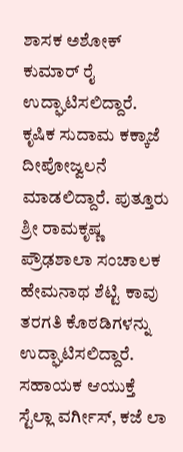ಶಾಸಕ ಅಶೋಕ್ ಕುಮಾರ್ ರೈ ಉದ್ಘಾಟಿಸಲಿದ್ದಾರೆ. ಕೃಷಿಕ ಸುದಾಮ ಕಕ್ಕಾಜೆ ದೀಪೋಜ್ವಲನೆ ಮಾಡಲಿದ್ದಾರೆ. ಪುತ್ತೂರು ಶ್ರೀ ರಾಮಕೃಷ್ಣ ಪ್ರೌಢಶಾಲಾ ಸಂಚಾಲಕ ಹೇಮನಾಥ ಶೆಟ್ಟಿ ಕಾವು ತರಗತಿ ಕೊಠಡಿಗಳನ್ನು ಉದ್ಘಾಟಿಸಲಿದ್ದಾರೆ. ಸಹಾಯಕ ಆಯುಕ್ತೆ ಸ್ಟೆಲ್ಲಾ ವರ್ಗೀಸ್, ಕಜೆ ಲಾ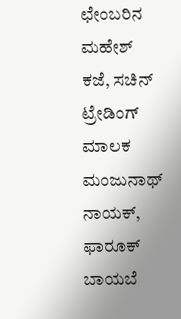ಛೇಂಬರಿನ ಮಹೇಶ್ ಕಜೆ, ಸಚಿನ್ ಟ್ರೇಡಿಂಗ್ ಮಾಲಕ ಮಂಜುನಾಥ್ ನಾಯಕ್, ಫಾರೂಕ್ ಬಾಯಬೆ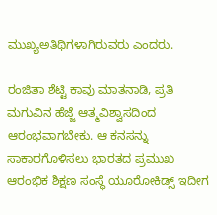ಮುಖ್ಯಅತಿಥಿಗಳಾಗಿರುವರು ಎಂದರು.

ರಂಜಿತಾ ಶೆಟ್ಟಿ ಕಾವು ಮಾತನಾಡಿ, ಪ್ರತಿ ಮಗುವಿನ ಹೆಜ್ಜೆ ಆತ್ಮವಿಶ್ವಾಸದಿಂದ ಆರಂಭವಾಗಬೇಕು. ಆ ಕನಸನ್ನು ಸಾಕಾರಗೊಳಿಸಲು ಭಾರತದ ಪ್ರಮುಖ ಆರಂಭಿಕ ಶಿಕ್ಷಣ ಸಂಸ್ಥೆ ಯೂರೋಕಿಡ್ಸ್ ಇದೀಗ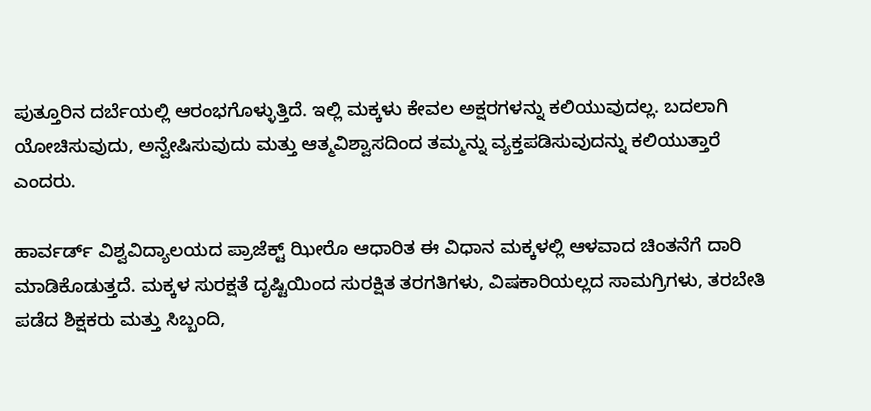ಪುತ್ತೂರಿನ ದರ್ಬೆಯಲ್ಲಿ ಆರಂಭಗೊಳ್ಳುತ್ತಿದೆ. ಇಲ್ಲಿ ಮಕ್ಕಳು ಕೇವಲ ಅಕ್ಷರಗಳನ್ನು ಕಲಿಯುವುದಲ್ಲ. ಬದಲಾಗಿ ಯೋಚಿಸುವುದು, ಅನ್ವೇಷಿಸುವುದು ಮತ್ತು ಆತ್ಮವಿಶ್ವಾಸದಿಂದ ತಮ್ಮನ್ನು ವ್ಯಕ್ತಪಡಿಸುವುದನ್ನು ಕಲಿಯುತ್ತಾರೆ ಎಂದರು.

ಹಾರ್ವರ್ಡ್ ವಿಶ್ವವಿದ್ಯಾಲಯದ ಪ್ರಾಜೆಕ್ಟ್ ಝೀರೊ ಆಧಾರಿತ ಈ ವಿಧಾನ ಮಕ್ಕಳಲ್ಲಿ ಆಳವಾದ ಚಿಂತನೆಗೆ ದಾರಿ ಮಾಡಿಕೊಡುತ್ತದೆ. ಮಕ್ಕಳ ಸುರಕ್ಷತೆ ದೃಷ್ಟಿಯಿಂದ ಸುರಕ್ಷಿತ ತರಗತಿಗಳು, ವಿಷಕಾರಿಯಲ್ಲದ ಸಾಮಗ್ರಿಗಳು, ತರಬೇತಿ ಪಡೆದ ಶಿಕ್ಷಕರು ಮತ್ತು ಸಿಬ್ಬಂದಿ,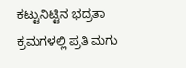ಕಟ್ಟುನಿಟ್ಟಿನ ಭದ್ರತಾ ಕ್ರಮಗಳಲ್ಲಿ ಪ್ರತಿ ಮಗು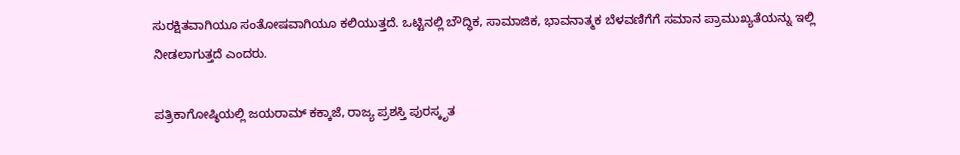ಸುರಕ್ಷಿತವಾಗಿಯೂ ಸಂತೋಷವಾಗಿಯೂ ಕಲಿಯುತ್ತದೆ. ಒಟ್ಟಿನಲ್ಲಿ ಬೌದ್ಧಿಕ, ಸಾಮಾಜಿಕ, ಭಾವನಾತ್ಮಕ ಬೆಳವಣಿಗೆಗೆ ಸಮಾನ ಪ್ರಾಮುಖ್ಯತೆಯನ್ನು ಇಲ್ಲಿ ನೀಡಲಾಗುತ್ತದೆ ಎಂದರು.

ಪತ್ರಿಕಾಗೋಷ್ಠಿಯಲ್ಲಿ ಜಯರಾಮ್ ಕಕ್ಕಾಜೆ, ರಾಜ್ಯ ಪ್ರಶಸ್ತಿ ಪುರಸ್ಕೃತ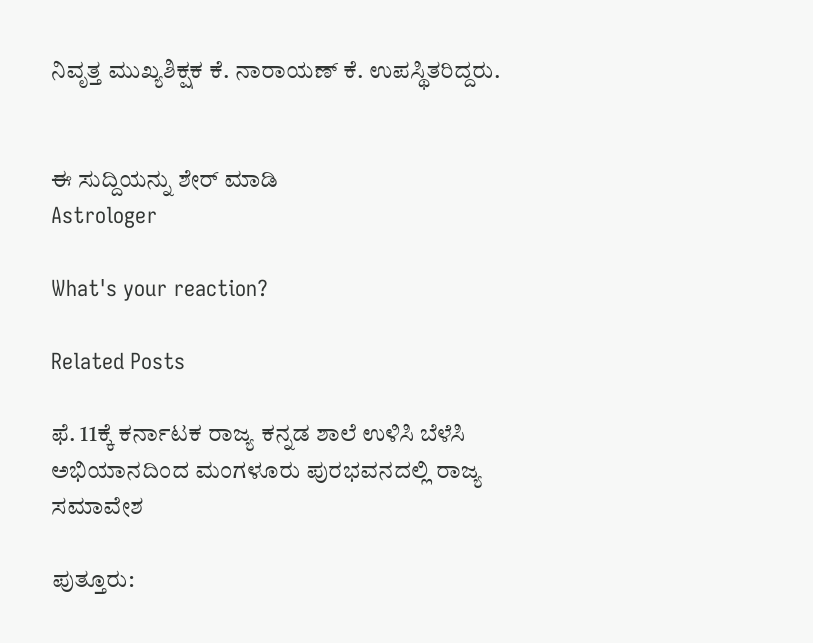ನಿವೃತ್ತ ಮುಖ್ಯಶಿಕ್ಷಕ ಕೆ. ನಾರಾಯಣ್ ಕೆ. ಉಪಸ್ಥಿತರಿದ್ದರು.


ಈ ಸುದ್ದಿಯನ್ನು ಶೇರ್ ಮಾಡಿ
Astrologer

What's your reaction?

Related Posts

ಫೆ. 11ಕ್ಕೆ ಕರ್ನಾಟಕ ರಾಜ್ಯ ಕನ್ನಡ ಶಾಲೆ ಉಳಿಸಿ ಬೆಳೆಸಿ ಅಭಿಯಾನದಿಂದ ಮಂಗಳೂರು ಪುರಭವನದಲ್ಲಿ ರಾಜ್ಯ ಸಮಾವೇಶ

ಪುತ್ತೂರು: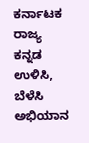ಕರ್ನಾಟಕ ರಾಜ್ಯ ಕನ್ನಡ ಉಳಿಸಿ, ಬೆಳೆಸಿ ಅಭಿಯಾನ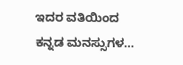ಇದರ ವತಿಯಿಂದ ಕನ್ನಡ ಮನಸ್ಸುಗಳ…